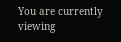You are currently viewing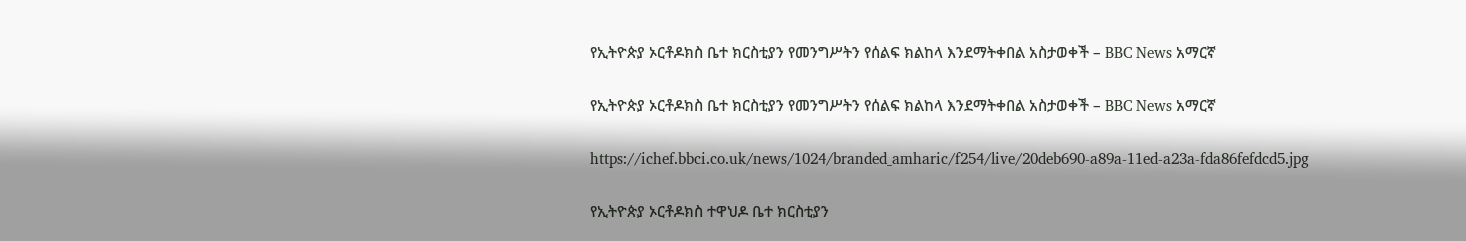የኢትዮጵያ ኦርቶዶክስ ቤተ ክርስቲያን የመንግሥትን የሰልፍ ክልከላ እንደማትቀበል አስታወቀች – BBC News አማርኛ

የኢትዮጵያ ኦርቶዶክስ ቤተ ክርስቲያን የመንግሥትን የሰልፍ ክልከላ እንደማትቀበል አስታወቀች – BBC News አማርኛ

https://ichef.bbci.co.uk/news/1024/branded_amharic/f254/live/20deb690-a89a-11ed-a23a-fda86fefdcd5.jpg

የኢትዮጵያ ኦርቶዶክስ ተዋህዶ ቤተ ክርስቲያን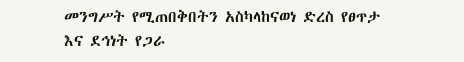መንግሥት የሚጠበቅበትን አስካላከናወነ ድረስ የፀጥታ እና ደኅነት የጋራ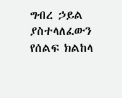ግብረ ኃይል ያስተላለፈውን የሰልፍ ክልከላ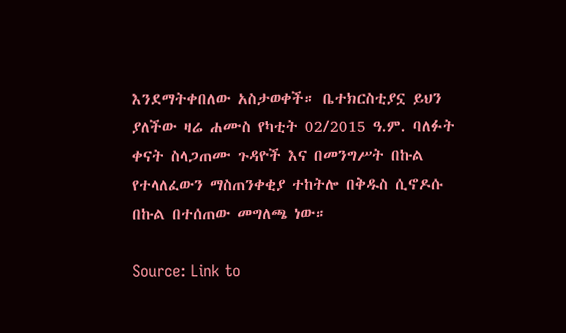እንደማትቀበለው አስታወቀች። ቤተክርስቲያኗ ይህን ያለችው ዛሬ ሐሙስ የካቲት 02/2015 ዓ.ም. ባለፉት ቀናት ስላጋጠሙ ጉዳዮች እና በመንግሥት በኩል የተላለፈውን ማስጠንቀቂያ ተከትሎ በቅዱስ ሲኖዶሱ በኩል በተሰጠው መግለጫ ነው።

Source: Link to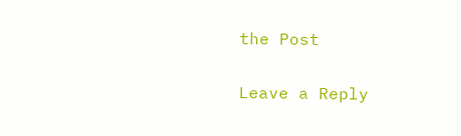the Post

Leave a Reply